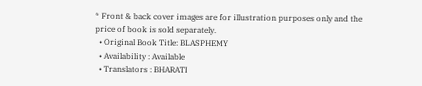* Front & back cover images are for illustration purposes only and the price of book is sold separately.
  • Original Book Title: BLASPHEMY
  • Availability : Available
  • Translators : BHARATI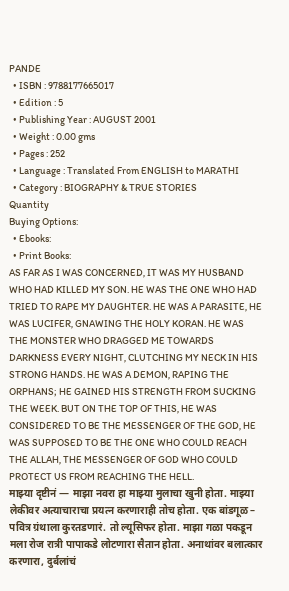PANDE
  • ISBN : 9788177665017
  • Edition : 5
  • Publishing Year : AUGUST 2001
  • Weight : 0.00 gms
  • Pages : 252
  • Language : Translated From ENGLISH to MARATHI
  • Category : BIOGRAPHY & TRUE STORIES
Quantity
Buying Options:
  • Ebooks:
  • Print Books:
AS FAR AS I WAS CONCERNED, IT WAS MY HUSBAND WHO HAD KILLED MY SON. HE WAS THE ONE WHO HAD TRIED TO RAPE MY DAUGHTER. HE WAS A PARASITE, HE WAS LUCIFER, GNAWING THE HOLY KORAN. HE WAS THE MONSTER WHO DRAGGED ME TOWARDS DARKNESS EVERY NIGHT, CLUTCHING MY NECK IN HIS STRONG HANDS. HE WAS A DEMON, RAPING THE ORPHANS; HE GAINED HIS STRENGTH FROM SUCKING THE WEEK. BUT ON THE TOP OF THIS, HE WAS CONSIDERED TO BE THE MESSENGER OF THE GOD, HE WAS SUPPOSED TO BE THE ONE WHO COULD REACH THE ALLAH, THE MESSENGER OF GOD WHO COULD PROTECT US FROM REACHING THE HELL.
माझ्या दृष्टीनं — माझा नवरा हा माझ्या मुलाचा खुनी होता. माझ्या लेकीवर अत्याचाराचा प्रयत्न करणाराही तोच होता. एक बांडगूळ – पवित्र ग्रंथाला कुरतडणारं. तो ल्यूसिफर होता. माझा गळा पकडून मला रोज रात्री पापाकडे लोटणारा सैतान होता. अनाथांवर बलात्कार करणारा, दुर्बलांचं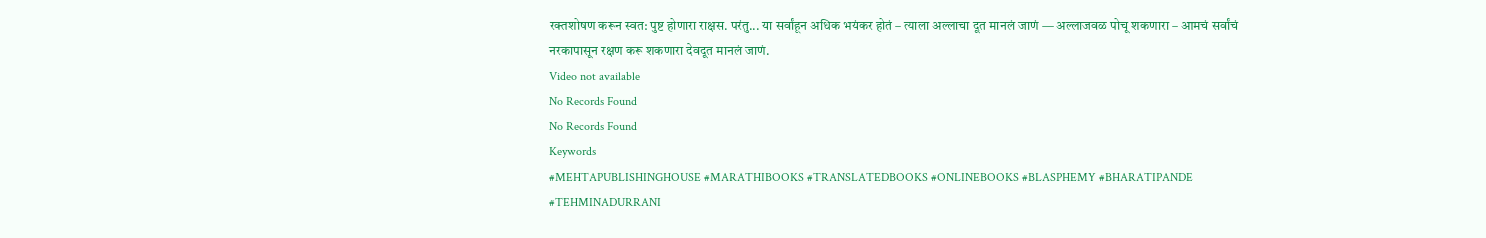रक्तशोषण करून स्वत: पुष्ट होणारा राक्षस. परंतु... या सर्वांहून अधिक भयंकर होतं – त्याला अल्लाचा दूत मानलं जाणं — अल्लाजवळ पोचू शकणारा – आमचं सर्वांचं नरकापासून रक्षण करू शकणारा देवदूत मानलं जाणं.
Video not available
No Records Found
No Records Found
Keywords
#MEHTAPUBLISHINGHOUSE #MARATHIBOOKS #TRANSLATEDBOOKS #ONLINEBOOKS #BLASPHEMY #BHARATIPANDE #TEHMINADURRANI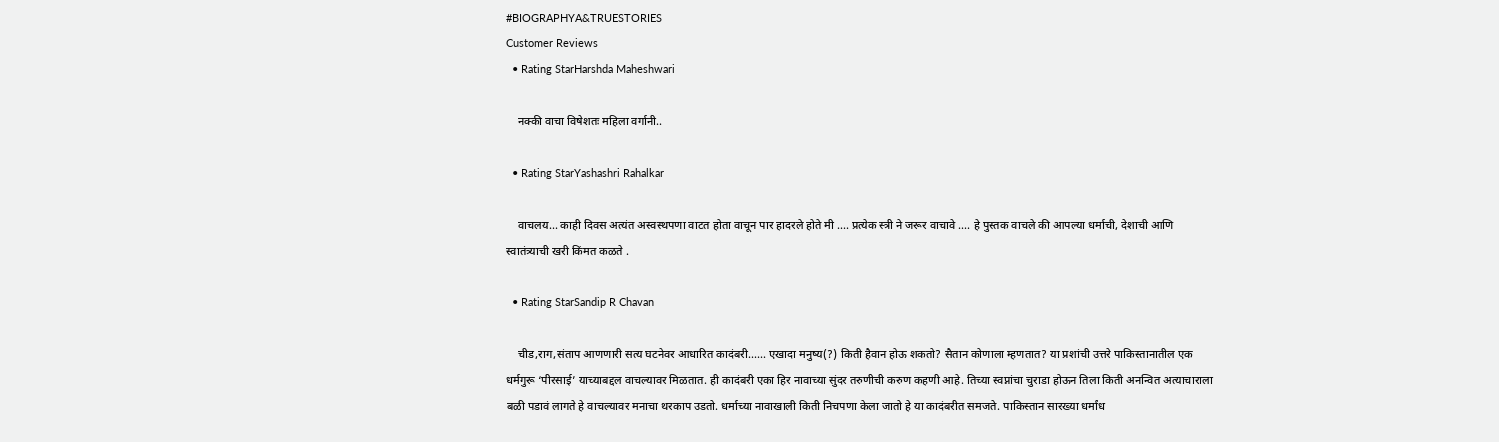#BIOGRAPHYA&TRUESTORIES
Customer Reviews
  • Rating StarHarshda Maheshwari

    नक्की वाचा विषेशतः महिला वर्गानी..

  • Rating StarYashashri Rahalkar

    वाचलय... काही दिवस अत्यंत अस्वस्थपणा वाटत होता वाचून पार हादरले होते मी .... प्रत्येक स्त्री ने जरूर वाचावे .... हे पुस्तक वाचले की आपल्या धर्माची, देशाची आणि स्वातंत्र्याची खरी किंमत कळते .

  • Rating StarSandip R Chavan

    चीड,राग,संताप आणणारी सत्य घटनेवर आधारित कादंबरी...... एखादा मनुष्य(?) किती हैवान होऊ शकतो? सैतान कोणाला म्हणतात? या प्रशांची उत्तरे पाकिस्तानातील एक धर्मगुरू ‘पीरसाई’ याच्याबद्दल वाचल्यावर मिळतात. ही कादंबरी एका हिर नावाच्या सुंदर तरुणीची करुण कहणी आहे. तिच्या स्वप्नांचा चुराडा होऊन तिला किती अनन्वित अत्याचाराला बळी पडावं लागते हे वाचल्यावर मनाचा थरकाप उडतो. धर्माच्या नावाखाली किती निचपणा केला जातो हे या कादंबरीत समजते. पाकिस्तान सारख्या धर्मांध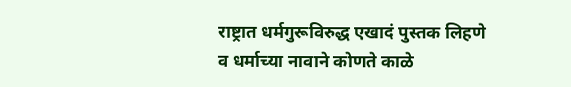राष्ट्रात धर्मगुरूविरुद्ध एखादं पुस्तक लिहणे व धर्माच्या नावाने कोणते काळे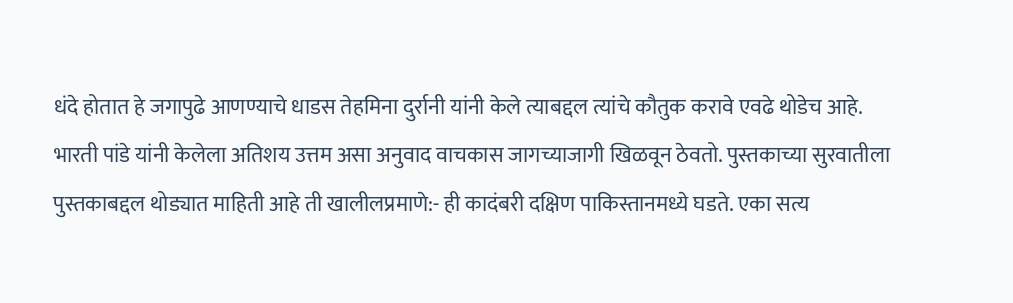धंदे होतात हे जगापुढे आणण्याचे धाडस तेहमिना दुर्रानी यांनी केले त्याबद्दल त्यांचे कौतुक करावे एवढे थोडेच आहे. भारती पांडे यांनी केलेला अतिशय उत्तम असा अनुवाद वाचकास जागच्याजागी खिळवून ठेवतो. पुस्तकाच्या सुरवातीला पुस्तकाबद्दल थोड्यात माहिती आहे ती खालीलप्रमाणे:- ही कादंबरी दक्षिण पाकिस्तानमध्ये घडते. एका सत्य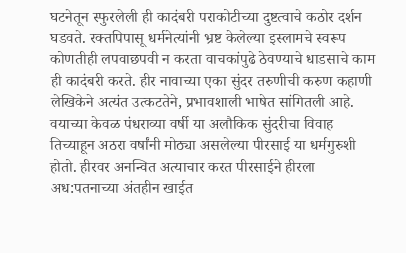घटनेतून स्फुरलेली ही कादंबरी पराकोटीच्या दुष्टत्वाचे कठोर दर्शन घडवते. रक्तपिपासू धर्मनेत्यांनी भ्रष्ट केलेल्या इस्लामचे स्वरूप कोणतीही लपवाछपवी न करता वाचकांपुढे ठेवण्याचे धाडसाचे काम ही कादंबरी करते. हीर नावाच्या एका सुंदर तरुणीची करुण कहाणी लेखिकेने अत्यंत उत्कटतेने, प्रभावशाली भाषेत सांगितली आहे. वयाच्या केवळ पंधराव्या वर्षी या अलौकिक सुंदरीचा विवाह तिच्याहून अठरा वर्षांनी मोठ्या असलेल्या पीरसाई या धर्मगुरुशी होतो. हीरवर अनन्वित अत्याचार करत पीरसाईने हीरला अध:पतनाच्या अंतहीन खाईत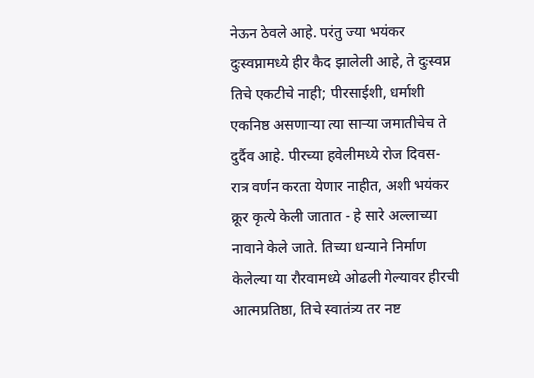नेऊन ठेवले आहे. परंतु ज्या भयंकर दुःस्वप्नामध्ये हीर कैद झालेली आहे, ते दुःस्वप्न तिचे एकटीचे नाही; पीरसाईशी, धर्माशी एकनिष्ठ असणाऱ्या त्या साऱ्या जमातीचेच ते दुर्दैव आहे. पीरच्या हवेलीमध्ये रोज दिवस-रात्र वर्णन करता येणार नाहीत, अशी भयंकर क्रूर कृत्ये केली जातात - हे सारे अल्लाच्या नावाने केले जाते. तिच्या धन्याने निर्माण केलेल्या या रौरवामध्ये ओढली गेल्यावर हीरची आत्मप्रतिष्ठा, तिचे स्वातंत्र्य तर नष्ट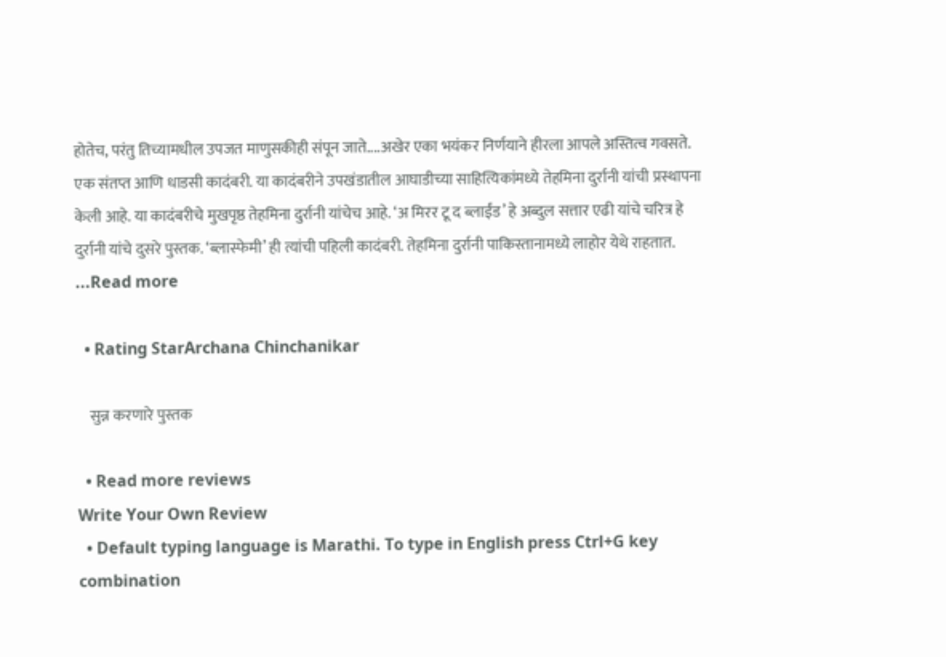होतेच, परंतु तिच्यामधील उपजत माणुसकीही संपून जाते....अखेर एका भयंकर निर्णयाने हीरला आपले अस्तित्व गवसते. एक संतप्त आणि धाडसी कादंबरी. या कादंबरीने उपखंडातील आघाडीच्या साहित्यिकांमध्ये तेहमिना दुर्रानी यांची प्रस्थापना केली आहे. या कादंबरीचे मुखपृष्ठ तेहमिना दुर्रानी यांचेच आहे. ‘अ मिरर टू द ब्लाईंड’ हे अब्दुल सत्तार एढी यांचे चरित्र हे दुर्रानी यांचे दुसरे पुस्तक. ‘ब्लास्फेमी’ ही त्यांची पहिली कादंबरी. तेहमिना दुर्रानी पाकिस्तानामध्ये लाहोर येथे राहतात. ...Read more

  • Rating StarArchana Chinchanikar

    सुन्न करणारे पुस्तक

  • Read more reviews
Write Your Own Review
  • Default typing language is Marathi. To type in English press Ctrl+G key combination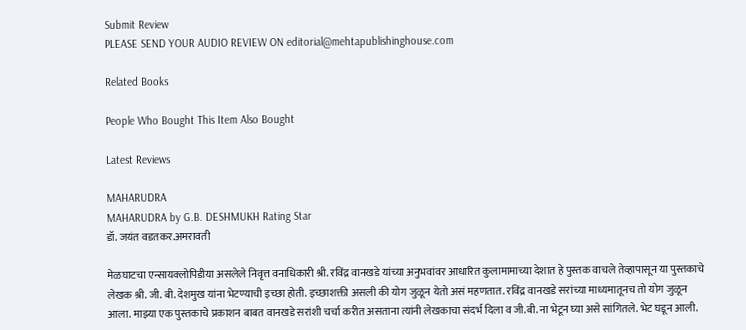Submit Review
PLEASE SEND YOUR AUDIO REVIEW ON editorial@mehtapublishinghouse.com

Related Books

People Who Bought This Item Also Bought

Latest Reviews

MAHARUDRA
MAHARUDRA by G.B. DESHMUKH Rating Star
डॉ. जयंत वडतकर.अमरावती

मेळघाटचा एन्सायक्लोपिडीया असलेले निवृत्त वनाधिकारी श्री. रविंद्र वानखडे यांच्या अनुभवांवर आधारित कुलामामाच्या देशात हे पुस्तक वाचले तेव्हापासून या पुस्तकाचे लेखक श्री. जी. बी. देशमुख यांना भेटण्याची इच्छा होती. इच्छाशक्ती असली की योग जुळून येतो असं महणतात. रविंद्र वानखडे सरांच्या माध्यमातूनच तो योग जुळून आला. माझ्या एक पुस्तकाचे प्रकाशन बाबत वानखडे सरांशी चर्चा करीत असताना त्यांनी लेखकाचा संदर्भ दिला व जी.बी. ना भेटून घ्या असे सांगितले. भेट घडून आली.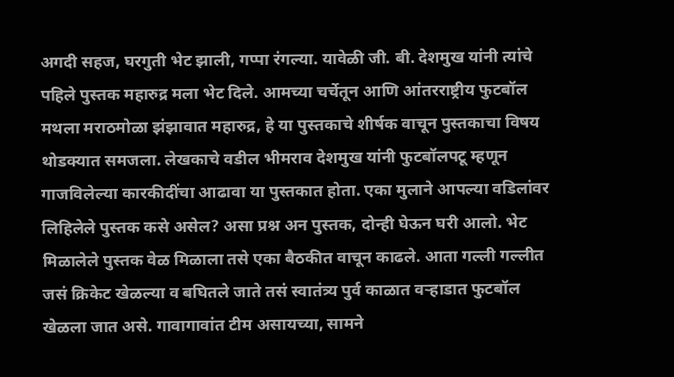अगदी सहज, घरगुती भेट झाली, गप्पा रंगल्या. यावेळी जी. बी. देशमुख यांनी त्यांचे पहिले पुस्तक महारुद्र मला भेट दिले. आमच्या चर्चेतून आणि आंतरराष्ट्रीय फुटबॉल मथला मराठमोळा झंझावात महारुद्र, हे या पुस्तकाचे शीर्षक वाचून पुस्तकाचा विषय थोडक्यात समजला. लेखकाचे वडील भीमराव देशमुख यांनी फुटबॉलपटू म्हणून गाजविलेल्या कारकीदींचा आढावा या पुस्तकात होता. एका मुलाने आपल्या वडिलांवर लिहिलेले पुस्तक कसे असेल? असा प्रश्न अन पुस्तक, दोन्ही घेऊन घरी आलो. भेट मिळालेले पुस्तक वेळ मिळाला तसे एका बैठकीत वाचून काढले. आता गल्ली गल्लीत जसं क्रिकेट खेळल्या व बघितले जाते तसं स्वातंत्र्य पुर्व काळात वऱ्हाडात फुटबॉल खेळला जात असे. गावागावांत टीम असायच्या, सामने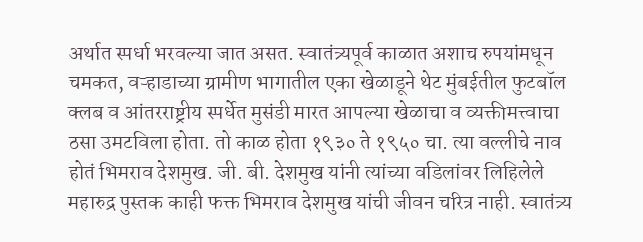अर्थात स्पर्धा भरवल्या जात असत. स्वातंत्र्यपूर्व काळात अशाच रुपयांमधून चमकत, वऱ्हाडाच्या ग्रामीण भागातील एका खेळाडूने थेट मुंबईतील फुटबॉल क्लब व आंतरराष्ट्रीय स्पर्धेत मुसंडी मारत आपल्या खेळाचा व व्यक्तीमत्त्वाचा ठसा उमटविला होता. तो काळ होता १९३० ते १९५० चा. त्या वल्लीचे नाव होतं भिमराव देशमुख. जी. बी. देशमुख यांनी त्यांच्या वडिलांवर लिहिलेले महारुद्र पुस्तक काही फक्त भिमराव देशमुख यांची जीवन चरित्र नाही. स्वातंत्र्य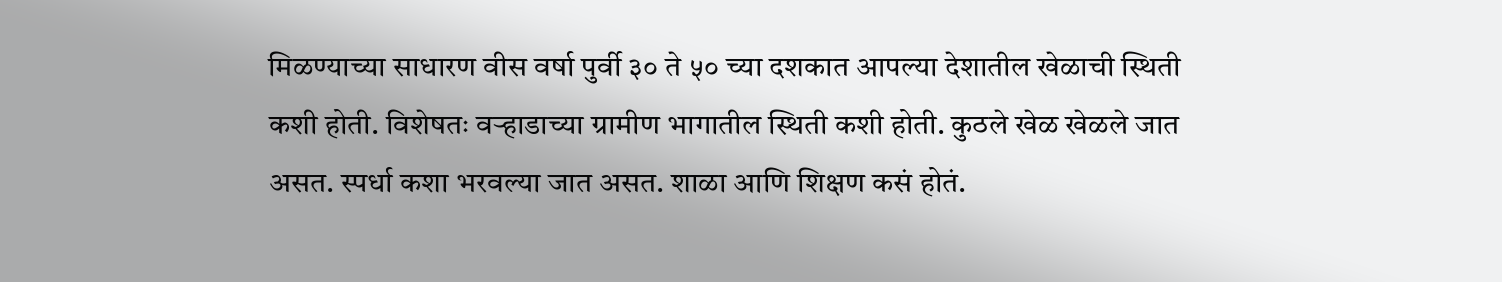मिळण्याच्या साधारण वीस वर्षा पुर्वी ३० ते ५० च्या दशकात आपल्या देशातील खेळाची स्थिती कशी होती. विशेषतः वऱ्हाडाच्या ग्रामीण भागातील स्थिती कशी होती. कुठले खेळ खेळले जात असत. स्पर्धा कशा भरवल्या जात असत. शाळा आणि शिक्षण कसं होतं.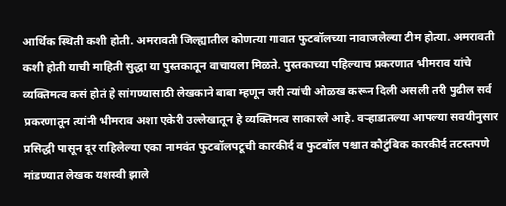आर्थिक स्थिती कशी होती. अमरावती जिल्ह्यातील कोणत्या गावात फुटबॉलच्या नावाजलेल्या टीम होत्या. अमरावती कशी होती याची माहिती सुद्धा या पुस्तकातून वाचायला मिळते. पुस्तकाच्या पहिल्याच प्रकरणात भीमराव यांचे व्यक्तिमत्व कसं होतं हे सांगण्यासाठी लेखकाने बाबा म्हणून जरी त्यांची ओळख करून दिली असली तरी पुढील सर्व प्रकरणातून त्यांनी भीमराव अशा एकेरी उल्लेखातून हे व्यक्तिमत्व साकारले आहे. वऱ्हाडातल्या आपल्या सवयीनुसार प्रसिद्धी पासून दूर राहिलेल्या एका नामवंत फुटबॉलपटूची कारकीर्द व फुटबॉल पश्चात कौटुंबिक कारकीर्द तटस्तपणे मांडण्यात लेखक यशस्वी झाले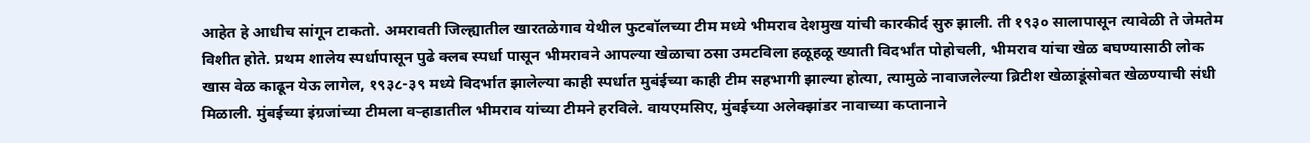आहेत हे आधीच सांगून टाकतो. अमरावती जिल्ह्यातील खारतळेगाव येथील फुटबॉलच्या टीम मध्ये भीमराव देशमुख यांची कारकीर्द सुरु झाली. ती १९३० सालापासून त्यावेळी ते जेमतेम विशीत होते. प्रथम शालेय स्पर्धापासून पुढे क्लब स्पर्धा पासून भीमरावने आपल्या खेळाचा ठसा उमटविला हळूहळू ख्याती विदर्भांत पोहोचली, भीमराव यांचा खेळ बघण्यासाठी लोक खास वेळ काढून येऊ लागेल, १९३८-३९ मध्ये विदर्भात झालेल्या काही स्पर्धात मुबंईच्या काही टीम सहभागी झाल्या होत्या, त्यामुळे नावाजलेल्या ब्रिटीश खेळाडूंसोबत खेळण्याची संधी मिळाली. मुंबईच्या इंग्रजांच्या टीमला वऱ्हाडातील भीमराव यांच्या टीमने हरविले. वायएमसिए, मुंबईच्या अलेक्झांडर नावाच्या कप्तानाने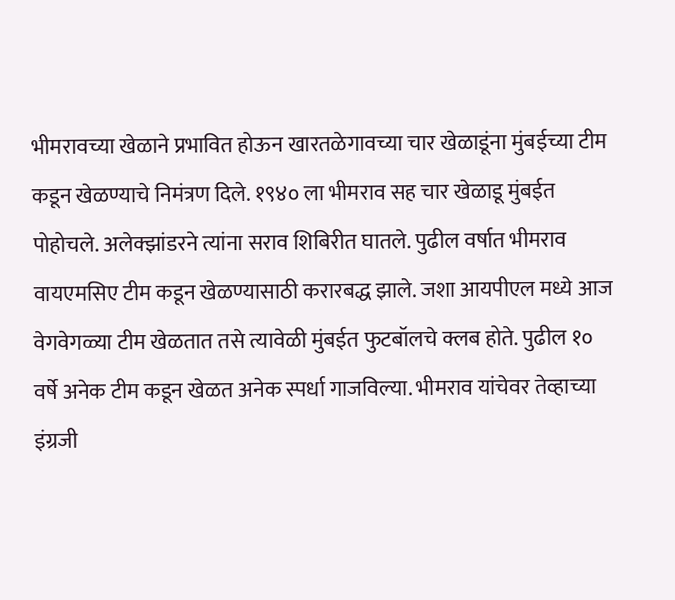भीमरावच्या खेळाने प्रभावित होऊन खारतळेगावच्या चार खेळाडूंना मुंबईच्या टीम कडून खेळण्याचे निमंत्रण दिले. १९४० ला भीमराव सह चार खेळाडू मुंबईत पोहोचले. अलेक्झांडरने त्यांना सराव शिबिरीत घातले. पुढील वर्षात भीमराव वायएमसिए टीम कडून खेळण्यासाठी करारबद्ध झाले. जशा आयपीएल मध्ये आज वेगवेगळ्या टीम खेळतात तसे त्यावेळी मुंबईत फुटबॉलचे क्लब होते. पुढील १० वर्षे अनेक टीम कडून खेळत अनेक स्पर्धा गाजविल्या. भीमराव यांचेवर तेव्हाच्या इंग्रजी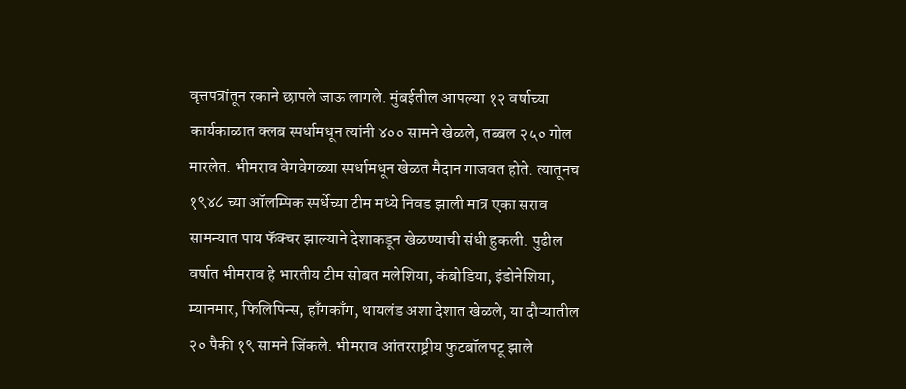वृत्तपत्रांतून रकाने छापले जाऊ लागले. मुंबईतील आपल्या १२ वर्षाच्या कार्यकाळात क्लब स्पर्धामधून त्यांनी ४०० सामने खेळले, तब्बल २५० गोल मारलेत. भीमराव वेगवेगळ्या स्पर्धामधून खेळत मैदान गाजवत होते. त्यातूनच १९४८ च्या ऑलम्पिक स्पर्धेच्या टीम मध्ये निवड झाली मात्र एका सराव सामन्यात पाय फॅक्चर झाल्याने देशाकडून खेळण्याची संधी हुकली. पुढील वर्षात भीमराव हे भारतीय टीम सोबत मलेशिया, कंबोडिया, इंडोनेशिया, म्यानमार, फिलिपिन्स, हाँगकाँग, थायलंड अशा देशात खेळले, या दौऱ्यातील २० पैकी १९ सामने जिंकले. भीमराव आंतरराष्ट्रीय फुटबॉलपटू झाले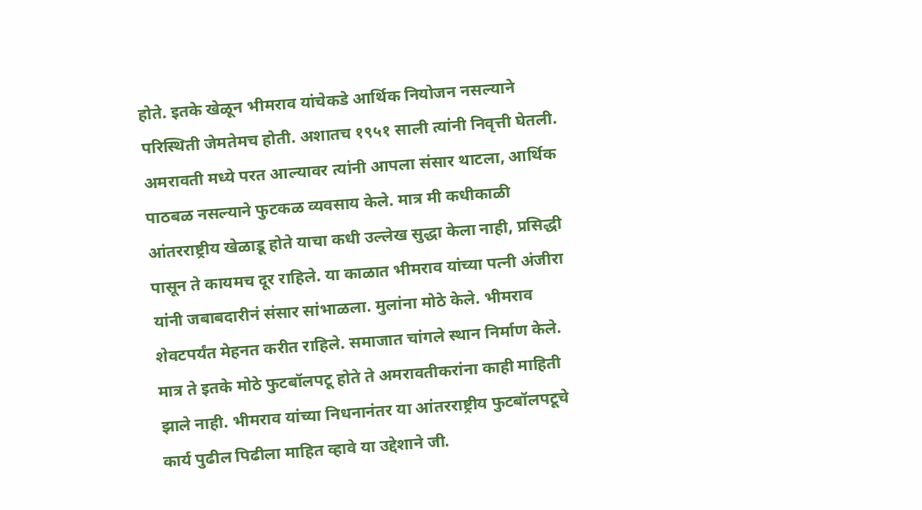होते. इतके खेळून भीमराव यांचेकडे आर्थिक नियोजन नसल्याने परिस्थिती जेमतेमच होती. अशातच १९५१ साली त्यांनी निवृत्ती घेतली. अमरावती मध्ये परत आल्यावर त्यांनी आपला संसार थाटला, आर्थिक पाठबळ नसल्याने फुटकळ व्यवसाय केले. मात्र मी कधीकाळी आंतरराष्ट्रीय खेळाडू होते याचा कधी उल्लेख सुद्धा केला नाही, प्रसिद्धी पासून ते कायमच दूर राहिले. या काळात भीमराव यांच्या पत्नी अंजीरा यांनी जबाबदारीनं संसार सांभाळला. मुलांना मोठे केले. भीमराव शेवटपर्यंत मेहनत करीत राहिले. समाजात चांगले स्थान निर्माण केले. मात्र ते इतके मोठे फुटबॉलपटू होते ते अमरावतीकरांना काही माहिती झाले नाही. भीमराव यांच्या निधनानंतर या आंतरराष्ट्रीय फुटबॉलपटूचे कार्य पुढील पिढीला माहित व्हावे या उद्देशाने जी.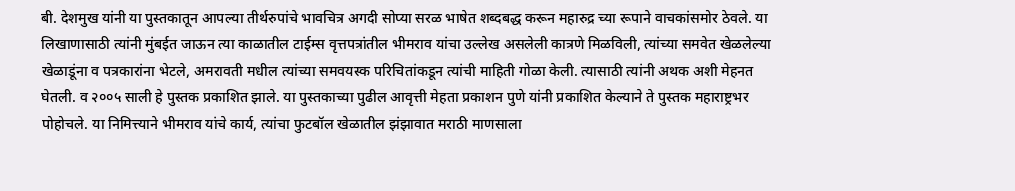बी. देशमुख यांनी या पुस्तकातून आपल्या तीर्थरुपांचे भावचित्र अगदी सोप्या सरळ भाषेत शब्दबद्ध करून महारुद्र च्या रूपाने वाचकांसमोर ठेवले. या लिखाणासाठी त्यांनी मुंबईत जाऊन त्या काळातील टाईम्स वृत्तपत्रांतील भीमराव यांचा उल्लेख असलेली कात्रणे मिळविली, त्यांच्या समवेत खेळलेल्या खेळाडूंना व पत्रकारांना भेटले, अमरावती मधील त्यांच्या समवयस्क परिचितांकडून त्यांची माहिती गोळा केली. त्यासाठी त्यांनी अथक अशी मेहनत घेतली. व २००५ साली हे पुस्तक प्रकाशित झाले. या पुस्तकाच्या पुढील आवृत्ती मेहता प्रकाशन पुणे यांनी प्रकाशित केल्याने ते पुस्तक महाराष्ट्रभर पोहोचले. या निमित्त्याने भीमराव यांचे कार्य, त्यांचा फुटबॉल खेळातील झंझावात मराठी माणसाला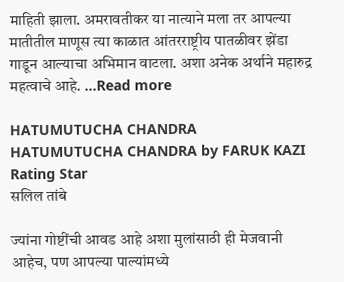माहिती झाला. अमरावतीकर या नात्याने मला तर आपल्या मातीतील माणूस त्या काळात आंतरराष्ट्रीय पातळीवर झेंडा गाडून आल्याचा अभिमान वाटला. अशा अनेक अर्थाने महारुद्र महत्वाचे आहे. ...Read more

HATUMUTUCHA CHANDRA
HATUMUTUCHA CHANDRA by FARUK KAZI Rating Star
सलिल तांबे

ज्यांना गोष्टींची आवड आहे अशा मुलांसाठी ही मेजवानी आहेच, पण आपल्या पाल्यांमध्ये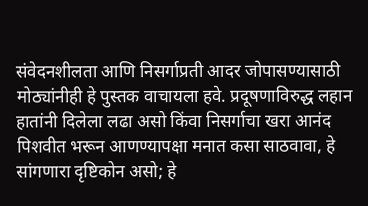संवेदनशीलता आणि निसर्गाप्रती आदर जोपासण्यासाठी मोठ्यांनीही हे पुस्तक वाचायला हवे. प्रदूषणाविरुद्ध लहान हातांनी दिलेला लढा असो किंवा निसर्गाचा खरा आनंद पिशवीत भरून आणण्यापक्षा मनात कसा साठवावा, हे सांगणारा दृष्टिकोन असो; हे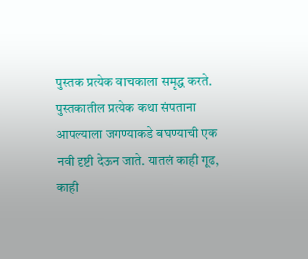पुस्तक प्रत्येक वाचकाला समृद्ध करते. पुस्तकातील प्रत्येक कथा संपताना आपल्याला जगण्याकडे बघण्याची एक नवी दृष्टी देऊन जाते. यातलं काही गूढ, काही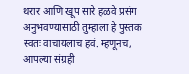थरार आणि खूप सारे हळवे प्रसंग अनुभवण्यासाठी तुम्हाला हे पुस्तक स्वतः वाचायलाच हवं. म्हणूनच, आपल्या संग्रही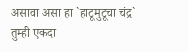असावा असा हा `हाटूमुटूचा चंद्र` तुम्ही एकदा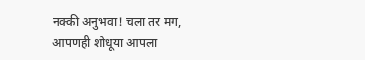नक्की अनुभवा! चला तर मग, आपणही शोधूया आपला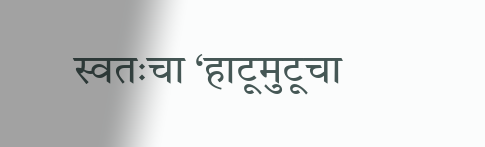स्वतःचा ‘हाटूमुटूचा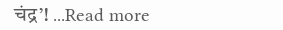चंद्र’! ...Read more